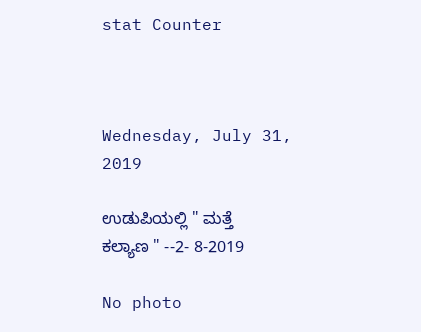stat Counter



Wednesday, July 31, 2019

ಉಡುಪಿಯಲ್ಲಿ " ಮತ್ತೆ ಕಲ್ಯಾಣ " --2- 8-2019

No photo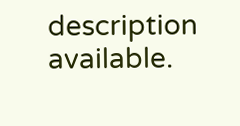description available.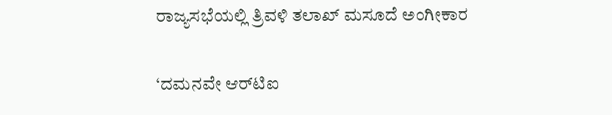ರಾಜ್ಯಸಭೆಯಲ್ಲಿ ತ್ರಿವಳಿ ತಲಾಖ್‌ ಮಸೂದೆ ಅಂಗೀಕಾರ

‘ದಮನವೇ ಆರ್‌ಟಿಐ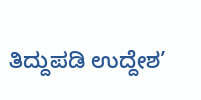ತಿದ್ದುಪಡಿ ಉದ್ದೇಶ’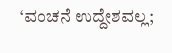‘ವಂಚನೆ ಉದ್ದೇಶವಲ್ಲ;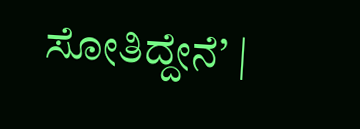ಸೋತಿದ್ದೇನೆ’ |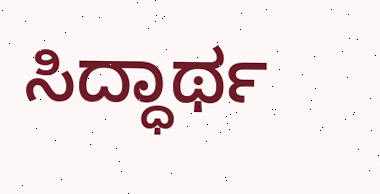ಸಿದ್ಧಾರ್ಥ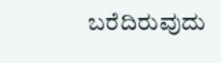ಬರೆದಿರುವುದು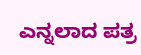ಎನ್ನಲಾದ ಪತ್ರ